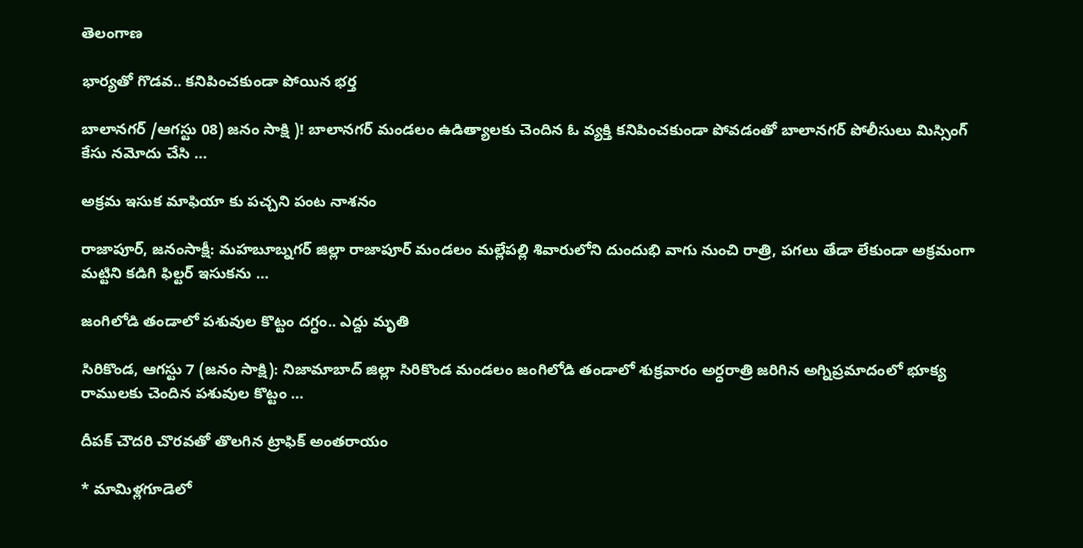తెలంగాణ

భార్యతో గొడవ.. కనిపించకుండా పోయిన భర్త

బాలానగర్ /ఆగస్టు 08) జనం సాక్షి )! బాలానగర్ మండలం ఉడిత్యాలకు చెందిన ఓ వ్యక్తి కనిపించకుండా పోవడంతో బాలానగర్ పోలీసులు మిస్సింగ్ కేసు నమోదు చేసి …

అక్రమ ఇసుక మాఫియా కు పచ్చని పంట నాశనం

రాజాపూర్, జనంసాక్షీ: మహబూబ్నగర్ జిల్లా రాజాపూర్ మండలం మల్లేపల్లి శివారులోని దుందుభి వాగు నుంచి రాత్రి, పగలు తేడా లేకుండా అక్రమంగా మట్టిని కడిగి ఫిల్టర్ ఇసుకను …

జంగిలోడి తండాలో పశువుల కొట్టం దగ్ధం.. ఎద్దు మృతి

సిరికొండ, ఆగస్టు 7 (జనం సాక్షి): నిజామాబాద్ జిల్లా సిరికొండ మండలం జంగిలోడి తండాలో శుక్రవారం అర్ధరాత్రి జరిగిన అగ్నిప్రమాదంలో భూక్య రాములకు చెందిన పశువుల కొట్టం …

దీపక్ చౌదరి చొరవతో తొలగిన ట్రాఫిక్‌ అంతరాయం

* మామిళ్లగూడెలో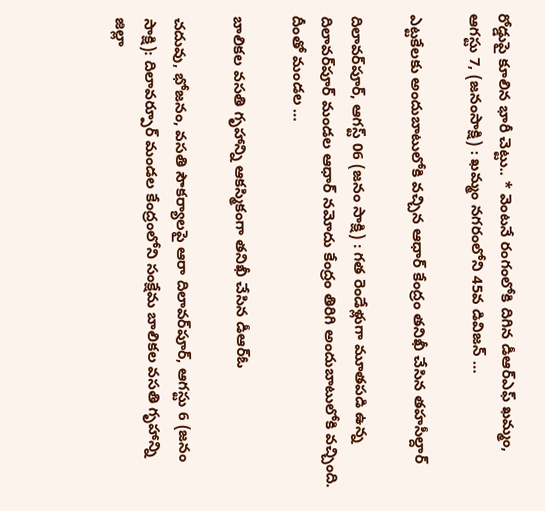రోడ్డుపై కూలిన భారీ చెట్టు.. * వెంటనే రంగంలోకి దిగిన డీఆర్ఎఫ్ ఖమ్మం, ఆగస్టు 7, (జనంసాక్షి) : ఖమ్మం నగరంలోని 45వ డివిజన్ …

ఎట్టకేలకు అందుబాటులోకి వచ్చిన ఆధార్ కేంద్రం తనిఖీ చేసిన తహసీల్దార్

దిలావర్‌పూర్, ఆగస్ట్ 06 (జనం సాక్షి) : గత రెండేళ్లుగా మూతపడి ఉన్న దిలావర్‌పూర్ మండల ఆధార్ నమోదు కేంద్రం తిరిగి అందుబాటులోకి వచ్చింది. దీంతో మండల …

బాలికల వసతి గృహాన్ని ఆకస్మికంగా తనిఖీ చేసిన డీఆర్ఓ

చదువు, భోజనం, వసతి సౌకర్యాలపై ఆరా దిలావర్‌పూర్, ఆగస్టు 6 (జనం సాక్షి): దిలావర్పూర్ మండల కేంద్రంలోని సంక్షేమ బాలికల వసతి గృహాన్ని జిల్లా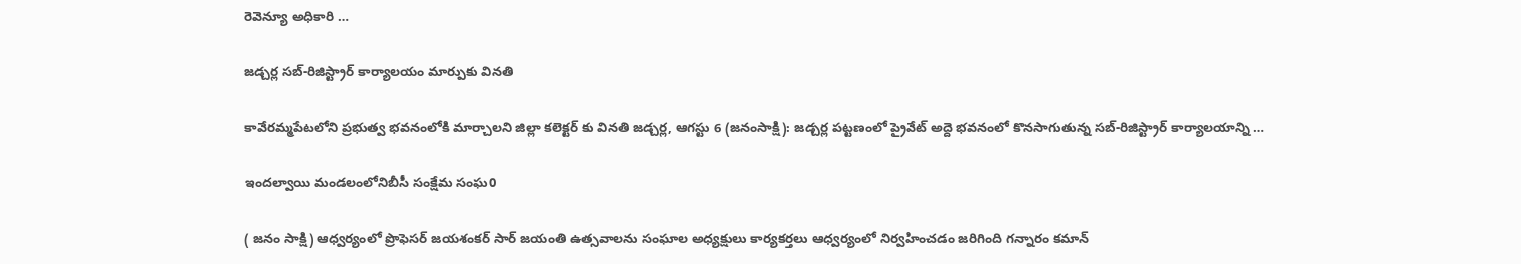రెవెన్యూ అధికారి …

జడ్చర్ల సబ్-రిజిస్ట్రార్ కార్యాలయం మార్పుకు వినతి

కావేరమ్మపేటలోని ప్రభుత్వ భవనంలోకి మార్చాలని జిల్లా కలెక్టర్ కు వినతి జడ్చర్ల, ఆగస్టు 6 (జనంసాక్షి): జడ్చర్ల పట్టణంలో ప్రైవేట్ అద్దె భవనంలో కొనసాగుతున్న సబ్-రిజిస్ట్రార్ కార్యాలయాన్ని …

ఇందల్వాయి మండలంలోనిబీసీ సంక్షేమ సంఘ0

( జనం సాక్షి) ఆధ్వర్యంలో ప్రొఫెసర్ జయశంకర్ సార్ జయంతి ఉత్సవాలను సంఘాల అధ్యక్షులు కార్యకర్తలు ఆధ్వర్యంలో నిర్వహించడం జరిగింది గన్నారం కమాన్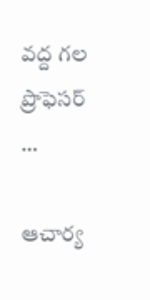వద్ద గల ప్రొఫెసర్ …

ఆచార్య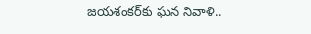జయశంకర్‌కు ఘన నివాళి..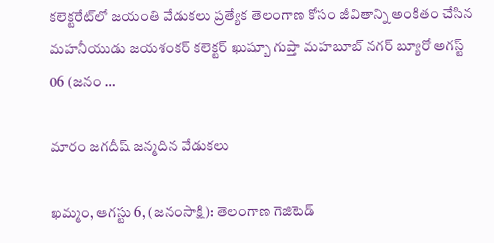కలెక్టరేట్‌లో జయంతి వేడుకలు ప్రత్యేక తెలంగాణ కోసం జీవితాన్ని అంకితం చేసిన మహనీయుడు జయశంకర్ కలెక్టర్ ఖుష్బూ గుప్తా మహబూబ్ నగర్ బ్యూరో అగస్ట్ 06 (జనం …

మారం జగదీష్ జన్మదిన వేడుకలు

ఖమ్మం, ఆగస్టు 6, (జనంసాక్షి): తెలంగాణ గెజిటెడ్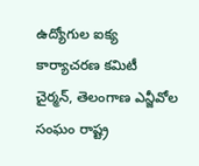ఉద్యోగుల ఐక్య కార్యాచరణ కమిటీ చైర్మన్, తెలంగాణ ఎన్జీవోల సంఘం రాష్ట్ర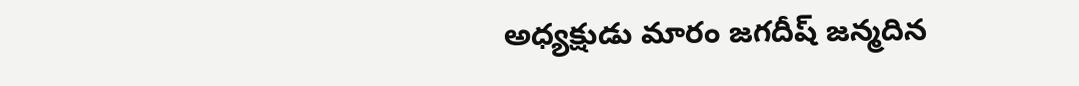అధ్యక్షుడు మారం జగదీష్ జన్మదిన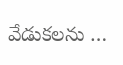వేడుకలను …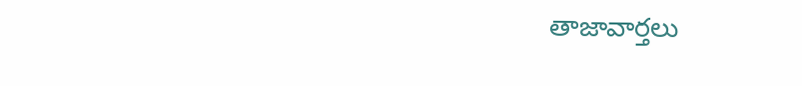తాజావార్తలు